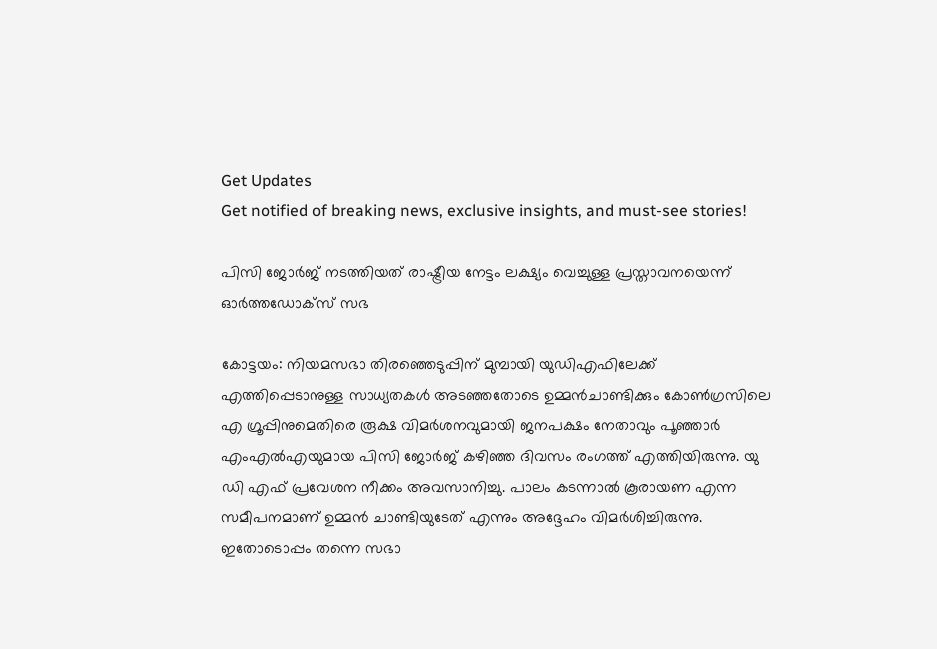Get Updates
Get notified of breaking news, exclusive insights, and must-see stories!

പിസി ജോര്‍ജ് നടത്തിയത് രാഷ്ട്രീയ നേട്ടം ലക്ഷ്യം വെച്ചുള്ള പ്രസ്താവനയെന്ന് ഓര്‍ത്തഡോക്സ് സഭ

കോട്ടയം: നിയമസഭാ തിരഞ്ഞെടുപ്പിന് മുമ്പായി യുഡിഎഫിലേക്ക് എത്തിപ്പെടാനുള്ള സാധ്യതകള്‍ അടഞ്ഞതോടെ ഉമ്മന്‍ചാണ്ടിക്കും കോണ്‍ഗ്രസിലെ എ ഗ്രൂപ്പിനുമെതിരെ രൂക്ഷ വിമര്‍ശനവുമായി ജനപക്ഷം നേതാവും പൂഞ്ഞാര്‍ എംഎല്‍എയുമായ പിസി ജോര്‍ജ് കഴിഞ്ഞ ദിവസം രംഗത്ത് എത്തിയിരുന്നു. യു ഡി എഫ് പ്രവേശന നീക്കം അവസാനിച്ചു. പാലം കടന്നാൽ കൂരായണ എന്ന സമീപനമാണ് ഉമ്മൻ ചാണ്ടിയുടേത് എന്നും അദ്ദേഹം വിമര്‍ശിച്ചിരുന്നു. ഇതോടൊപ്പം തന്നെ സഭാ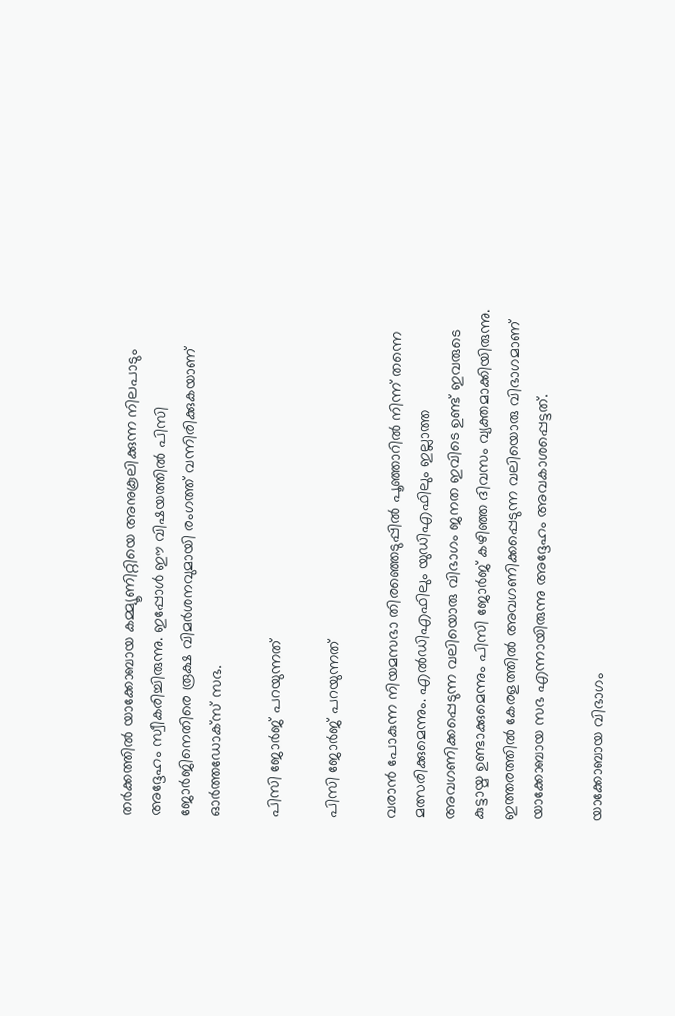തര്‍ക്കത്തില്‍ യാക്കോബായ കമ്മ്യൂണിറ്റിയെ അനുകൂലിക്കുന്ന നിലപാടും അദ്ദേഹം സ്വീകരിച്ചിരുന്നു. ഇപ്പോള്‍ ഈ വിഷയത്തില്‍ പിസി ജോര്‍ജിനെതിരെ രൂക്ഷ വിമര്‍ശനവുമായി രംഗത്ത് വന്നിരിക്കുകയാണ് ഓര്‍ത്തഡോക്സ് സഭ.

പിസി ജോര്‍ജ് പറയുന്നത്

പിസി ജോര്‍ജ് പറയുന്നത്

വരാന്‍ പോകുന്ന നിയമസഭാ തിരഞ്ഞെടുപ്പില്‍ പൂഞ്ഞാറില്‍ നിന്ന് തന്നെ മത്സരിക്കുമെന്നും. എല്‍ഡിഎഫിലും യുഡിഎഫിലും ഇല്ലാത്ത അവഗണിക്കപ്പെടുന്ന വലിയൊരു വിഭാഗം ജനത ഇവിടെ ഉണ്ട് ഇവരുടെ കുട്ടായ്മ ഉണ്ടാക്കുമെന്നും പിസി ജോര്‍ജ് കഴിഞ്ഞ ദിവസം വ്യക്തമാക്കിയിരുന്നു. ഇത്തരത്തില്‍ കേരളത്തില്‍ അവഗണിക്കപ്പെടുന്ന വലിയൊരു വിഭാഗമാണ് യാക്കോബായ സഭ എന്നായിരുന്നു അദ്ദേഹം അവകാശപ്പെട്ടത്.

യാക്കോബായ വിഭാഗം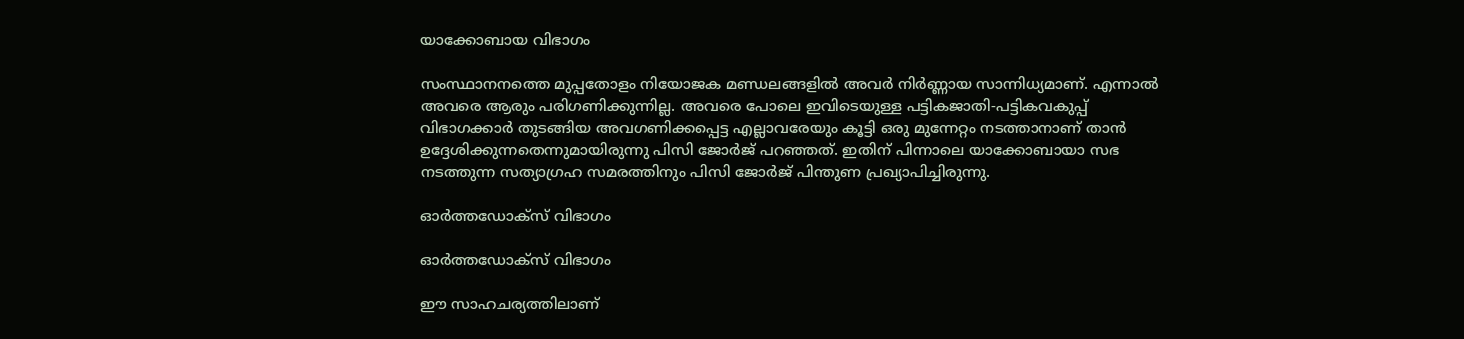യാക്കോബായ വിഭാഗം

സംസ്ഥാനനത്തെ മുപ്പതോളം നിയോജക മണ്ഡലങ്ങളില്‍ അവര്‍ നിര്‍ണ്ണായ സാന്നിധ്യമാണ്. എന്നാല്‍ അവരെ ആരും പരിഗണിക്കുന്നില്ല. അവരെ പോലെ ഇവിടെയുള്ള പട്ടികജാതി-പട്ടികവകുപ്പ് വിഭാഗക്കാര്‍ തുടങ്ങിയ അവഗണിക്കപ്പെട്ട എല്ലാവരേയും കൂട്ടി ഒരു മുന്നേറ്റം നടത്താനാണ് താന്‍ ഉദ്ദേശിക്കുന്നതെന്നുമായിരുന്നു പിസി ജോര്‍ജ് പറഞ്ഞത്. ഇതിന് പിന്നാലെ യാക്കോബായാ സഭ നടത്തുന്ന സത്യാഗ്രഹ സമരത്തിനും പിസി ജോര്‍ജ് പിന്തുണ പ്രഖ്യാപിച്ചിരുന്നു.

ഓര്‍ത്തഡോക്സ് വിഭാഗം

ഓര്‍ത്തഡോക്സ് വിഭാഗം

ഈ സാഹചര്യത്തിലാണ്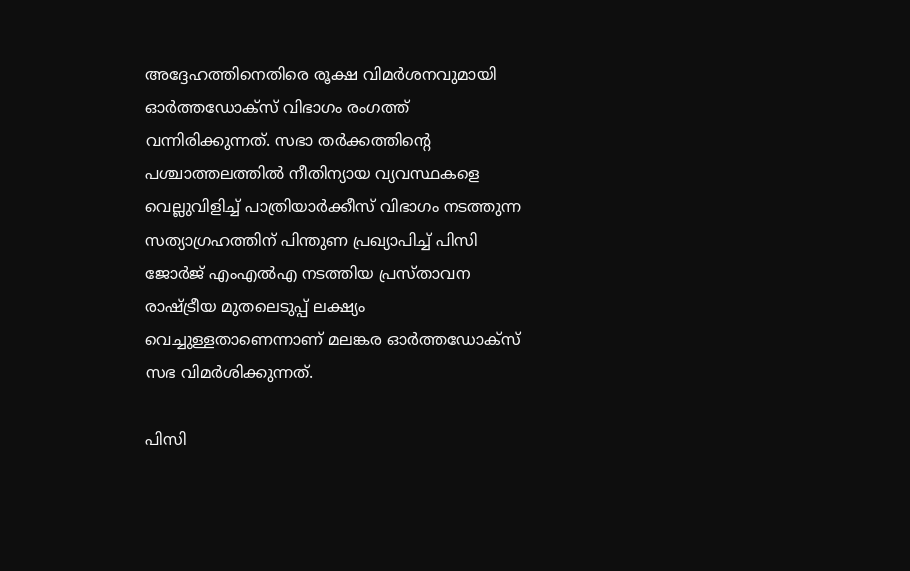അദ്ദേഹത്തിനെതിരെ രൂക്ഷ വിമര്‍ശനവുമായി ഓര്‍ത്തഡോക്സ് വിഭാഗം രംഗത്ത് വന്നിരിക്കുന്നത്. സഭാ തര്‍ക്കത്തിന്‍റെ പശ്ചാത്തലത്തില്‍ നീതിന്യായ വ്യവസ്ഥകളെ വെല്ലുവിളിച്ച് പാത്രിയാര്‍ക്കീസ് വിഭാഗം നടത്തുന്ന സത്യാഗ്രഹത്തിന് പിന്തുണ പ്രഖ്യാപിച്ച് പിസി ജോര്‍ജ് എംഎല്‍എ നടത്തിയ പ്രസ്താവന രാഷ്ട്രീയ മുതലെടുപ്പ് ലക്ഷ്യം വെച്ചുള്ളതാണെന്നാണ് മലങ്കര ഓര്‍ത്തഡോക്സ് സഭ വിമര്‍ശിക്കുന്നത്.

പിസി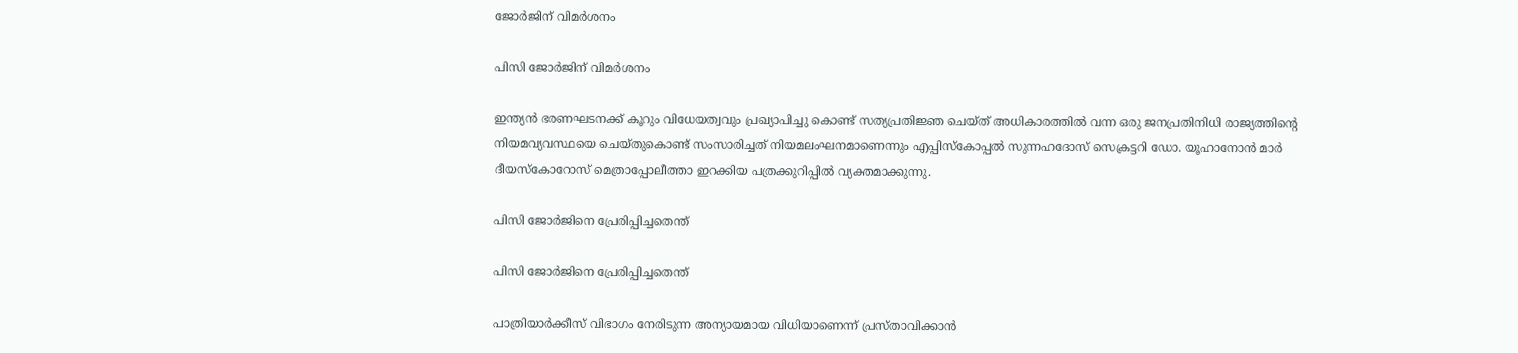ജോര്‍ജിന് വിമര്‍ശനം

പിസി ജോര്‍ജിന് വിമര്‍ശനം

ഇന്ത്യന്‍ ഭരണഘടനക്ക് കൂറും വിധേയത്വവും പ്രഖ്യാപിച്ചു കൊണ്ട് സത്യപ്രതിജ്ഞ ചെയ്ത് അധികാരത്തില്‍ വന്ന ഒരു ജനപ്രതിനിധി രാജ്യത്തിന്‍റെ നിയമവ്യവസ്ഥയെ ചെയ്തുകൊണ്ട് സംസാരിച്ചത് നിയമലംഘനമാണെന്നും എപ്പിസ്‌കോപ്പല്‍ സുന്നഹദോസ് സെക്രട്ടറി ഡോ. യൂഹാനോന്‍ മാര്‍ ദീയസ്‌കോറോസ് മെത്രാപ്പോലീത്താ ഇറക്കിയ പത്രക്കുറിപ്പില്‍ വ്യക്തമാക്കുന്നു.

പിസി ജോര്‍ജിനെ പ്രേരിപ്പിച്ചതെന്ത്

പിസി ജോര്‍ജിനെ പ്രേരിപ്പിച്ചതെന്ത്

പാത്രിയാര്‍ക്കീസ് വിഭാഗം നേരിടുന്ന അന്യായമായ വിധിയാണെന്ന് പ്രസ്താവിക്കാന്‍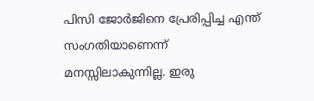പിസി ജോര്‍ജിനെ പ്രേരിപ്പിച്ച എന്ത് സംഗതിയാണെന്ന് മനസ്സിലാകുന്നില്ല. ഇരു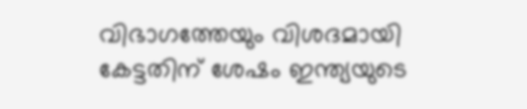വിഭാഗത്തേയും വിശദമായി കേട്ടതിന് ശേഷം ഇന്ത്യയുടെ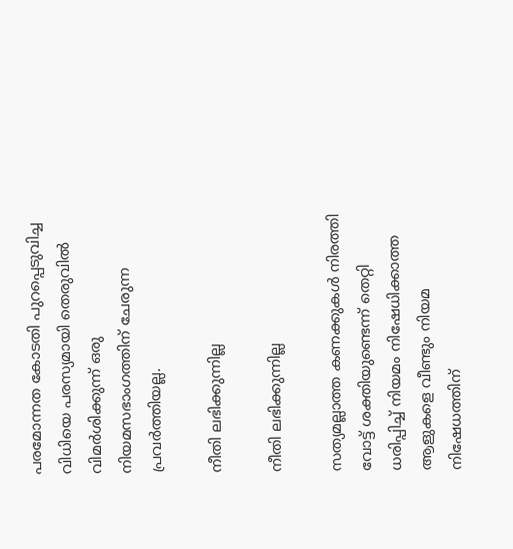പരമോന്നത കോടതി പുറപ്പെടുവിച്ച വിധിയെ പരസ്യമായി തെരുവില്‍ വിമര്‍ശിക്കുന്ന് ഒരു നിയമസഭാംഗത്തിന് ചേരുന്ന പ്രവര്‍ത്തിയല്ല.

നീതി ലഭിക്കുന്നില്ല

നീതി ലഭിക്കുന്നില്ല

സത്യമല്ലാത്ത കണക്കുകള്‍ നിരത്തി വോട്ട് ശക്തിയുണ്ടെന്ന് തെറ്റി ധരിപ്പിച്ച് നിയമം നിഷേധിക്കാത്ത ആളുകളെ വീണ്ടും നിയമ നിഷേധത്തിന്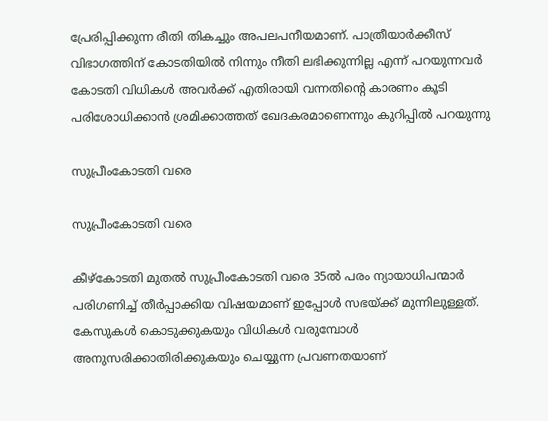പ്രേരിപ്പിക്കുന്ന രീതി തികച്ചും അപലപനീയമാണ്. പാത്രീയാര്‍ക്കീസ് വിഭാഗത്തിന് കോടതിയില്‍ നിന്നും നീതി ലഭിക്കുന്നില്ല എന്ന് പറയുന്നവര്‍ കോടതി വിധികള്‍ അവര്‍ക്ക് എതിരായി വന്നതിന്‍റെ കാരണം കൂടി പരിശോധിക്കാന്‍ ശ്രമിക്കാത്തത് ഖേദകരമാണെന്നും കുറിപ്പില്‍ പറയുന്നു

സുപ്രീംകോടതി വരെ

സുപ്രീംകോടതി വരെ

കീഴ്‌കോടതി മുതല്‍ സുപ്രീംകോടതി വരെ 35ല്‍ പരം ന്യായാധിപന്മാര്‍ പരിഗണിച്ച് തീര്‍പ്പാക്കിയ വിഷയമാണ് ഇപ്പോള്‍ സഭയ്ക്ക് മുന്നിലുള്ളത്. കേസുകള്‍ കൊടുക്കുകയും വിധികള്‍ വരുമ്പോള്‍ അനുസരിക്കാതിരിക്കുകയും ചെയ്യുന്ന പ്രവണതയാണ്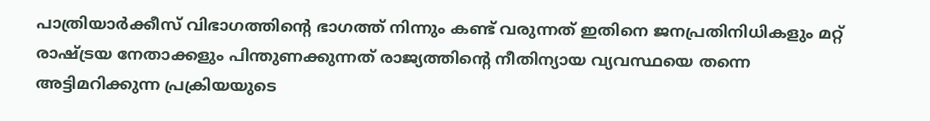പാത്രിയാര്‍ക്കീസ് വിഭാഗത്തിന്‍റെ ഭാഗത്ത് നിന്നും കണ്ട് വരുന്നത് ഇതിനെ ജനപ്രതിനിധികളും മറ്റ് രാഷ്ട്രയ നേതാക്കളും പിന്തുണക്കുന്നത് രാജ്യത്തിന്‍റെ നീതിന്യായ വ്യവസ്ഥയെ തന്നെ അട്ടിമറിക്കുന്ന പ്രക്രിയയുടെ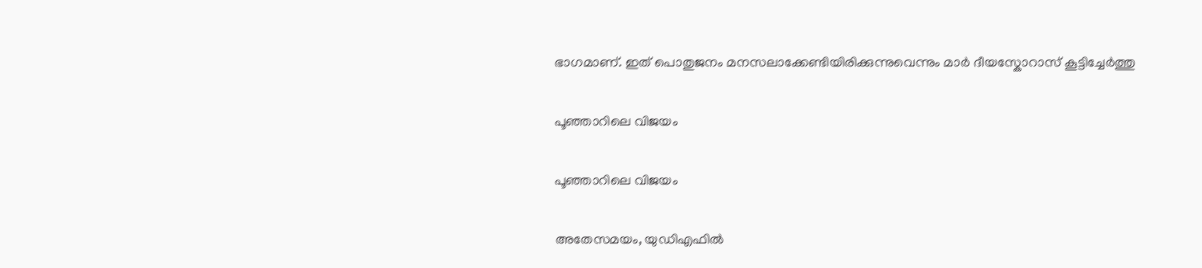ഭാഗമാണ്. ഇത് പൊതുജനം മനസലാക്കേണ്ടിയിരിക്കുന്നുവെന്നും മാര്‍ ദീയസ്കോറാസ് കൂട്ടിച്ചേര്‍ത്തു

പൂഞ്ഞാറിലെ വിജയം

പൂഞ്ഞാറിലെ വിജയം

അതേസമയം, യുഡിഎഫില്‍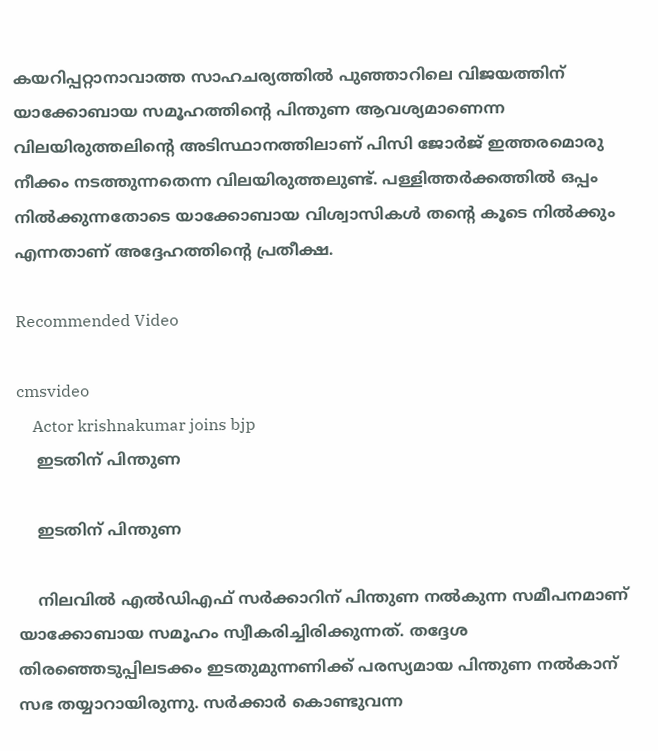കയറിപ്പറ്റാനാവാത്ത സാഹചര്യത്തില്‍ പുഞ്ഞാറിലെ വിജയത്തിന് യാക്കോബായ സമൂഹത്തിന്‍റെ പിന്തുണ ആവശ്യമാണെന്ന വിലയിരുത്തലിന്‍റെ അടിസ്ഥാനത്തിലാണ് പിസി ജോര്‍ജ് ഇത്തരമൊരു നീക്കം നടത്തുന്നതെന്ന വിലയിരുത്തലുണ്ട്. പള്ളിത്തര്‍ക്കത്തില്‍ ഒപ്പം നില്‍ക്കുന്നതോടെ യാക്കോബായ വിശ്വാസികള്‍ തന്‍റെ കൂടെ നില്‍ക്കും എന്നതാണ് അദ്ദേഹത്തിന്‍റെ പ്രതീക്ഷ.

Recommended Video

cmsvideo
    Actor krishnakumar joins bjp
    ഇടതിന് പിന്തുണ

    ഇടതിന് പിന്തുണ

    നിലവില്‍ എല്‍ഡിഎഫ് സര്‍ക്കാറിന് പിന്തുണ നല്‍കുന്ന സമീപനമാണ് യാക്കോബായ സമൂഹം സ്വീകരിച്ചിരിക്കുന്നത്. തദ്ദേശ തിരഞ്ഞെടുപ്പിലടക്കം ഇടതുമുന്നണിക്ക് പരസ്യമായ പിന്തുണ നല്‍കാന് സഭ തയ്യാറായിരുന്നു. സര്‍ക്കാര്‍ കൊണ്ടുവന്ന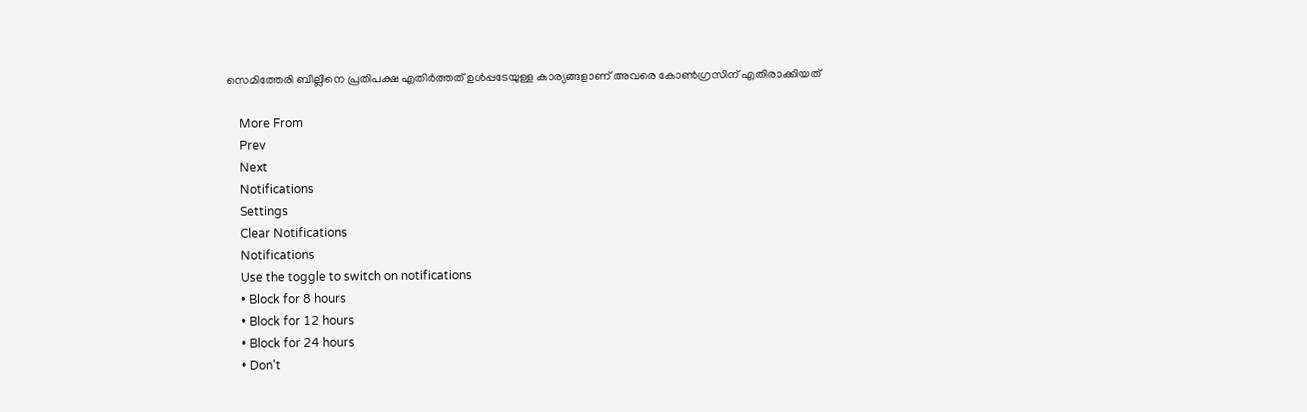സെമിത്തേരി ബില്ലിനെ പ്രതിപക്ഷ എതിര്‍ത്തത് ഉള്‍പ്പടേയുള്ള കാര്യങ്ങളാണ് അവരെ കോണ്‍ഗ്രസിന് എതിരാക്കിയത്

    More From
    Prev
    Next
    Notifications
    Settings
    Clear Notifications
    Notifications
    Use the toggle to switch on notifications
    • Block for 8 hours
    • Block for 12 hours
    • Block for 24 hours
    • Don't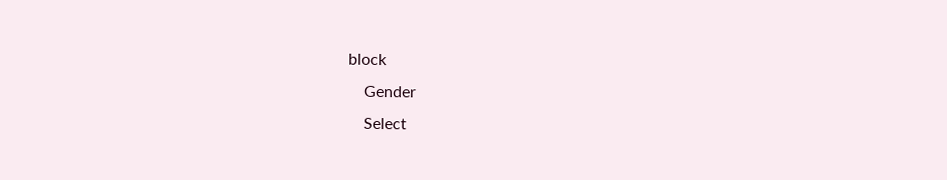block
    Gender
    Select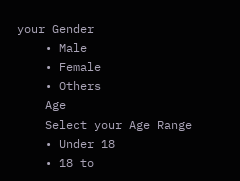your Gender
    • Male
    • Female
    • Others
    Age
    Select your Age Range
    • Under 18
    • 18 to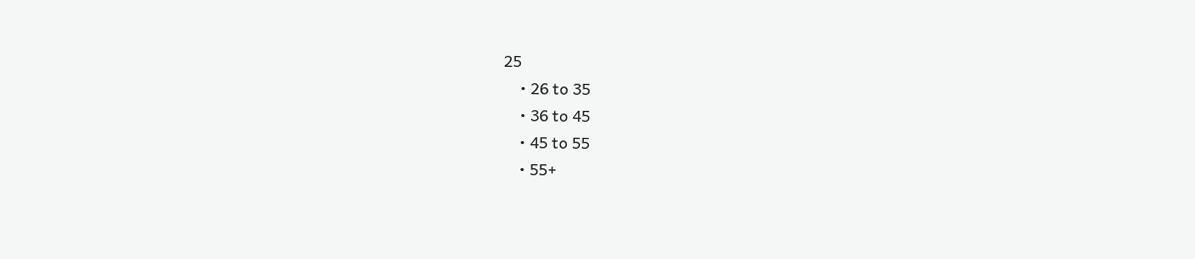25
    • 26 to 35
    • 36 to 45
    • 45 to 55
    • 55+